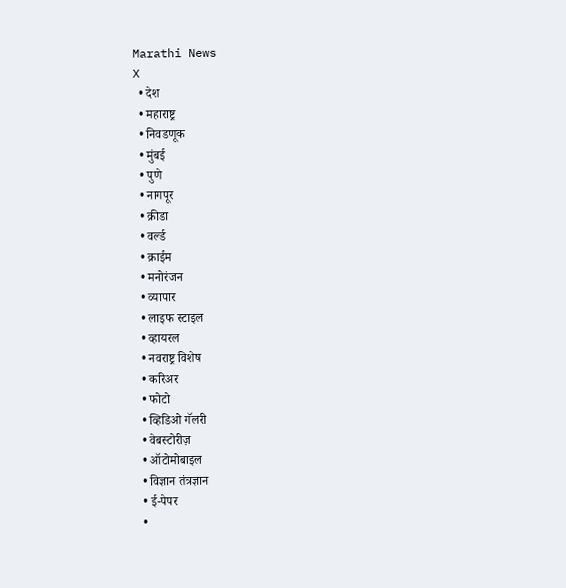Marathi News
X
  • देश
  • महाराष्ट्र
  • निवडणूक
  • मुंबई
  • पुणे
  • नागपूर
  • क्रीडा
  • वर्ल्ड
  • क्राईम
  • मनोरंजन
  • व्यापार
  • लाइफ स्टाइल
  • व्हायरल
  • नवराष्ट्र विशेष
  • करिअर
  • फोटो
  • व्हिडिओ गॅलरी
  • वेबस्टोरीज़
  • ऑटोमोबाइल
  • विज्ञान तंत्रज्ञान
  • ई-पेपर
  •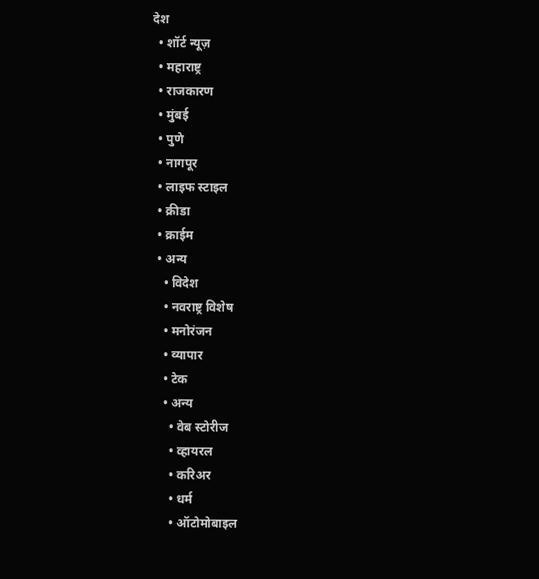देश
  • शॉर्ट न्यूज़
  • महाराष्ट्र
  • राजकारण
  • मुंबई
  • पुणे
  • नागपूर
  • लाइफ स्टाइल
  • क्रीडा
  • क्राईम
  • अन्य
    • विदेश
    • नवराष्ट्र विशेष
    • मनोरंजन
    • व्यापार
    • टेक
    • अन्य
      • वेब स्टोरीज
      • व्हायरल
      • करिअर
      • धर्म
      • ऑटोमोबाइल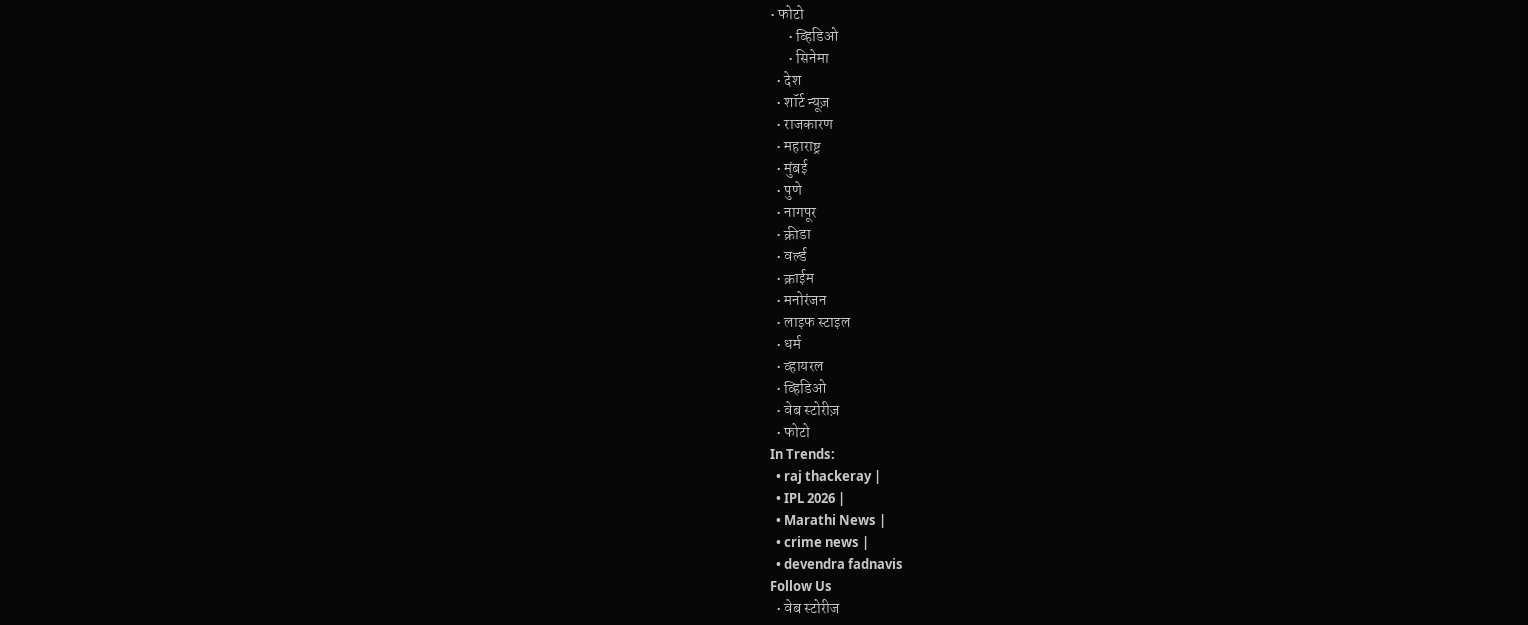• फोटो
      • व्हिडिओ
      • सिनेमा
  • देश
  • शॉर्ट न्यूज़
  • राजकारण
  • महाराष्ट्र
  • मुंबई
  • पुणे
  • नागपूर
  • क्रीडा
  • वर्ल्ड
  • क्राईम
  • मनोरंजन
  • लाइफ स्टाइल
  • धर्म
  • व्हायरल
  • व्हिडिओ
  • वेब स्टोरीज़
  • फोटो
In Trends:
  • raj thackeray |
  • IPL 2026 |
  • Marathi News |
  • crime news |
  • devendra fadnavis
Follow Us
  • वेब स्टोरीज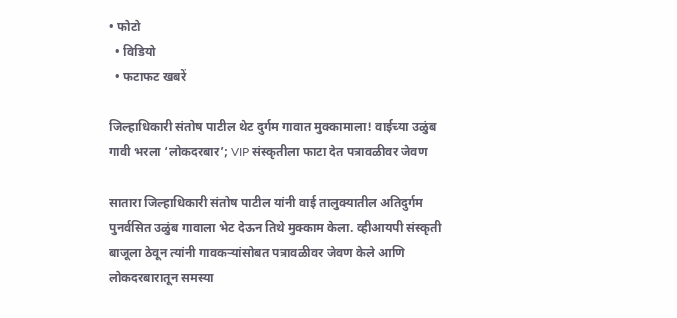• फोटो
  • विडियो
  • फटाफट खबरें

जिल्हाधिकारी संतोष पाटील थेट दुर्गम गावात मुक्कामाला! वाईच्या उळुंब गावी भरला ‘लोकदरबार’; VIP संस्कृतीला फाटा देत पत्रावळीवर जेवण

सातारा जिल्हाधिकारी संतोष पाटील यांनी वाई तालुक्यातील अतिदुर्गम पुनर्वसित उळुंब गावाला भेट देऊन तिथे मुक्काम केला. व्हीआयपी संस्कृती बाजूला ठेवून त्यांनी गावकऱ्यांसोबत पत्रावळीवर जेवण केले आणि लोकदरबारातून समस्या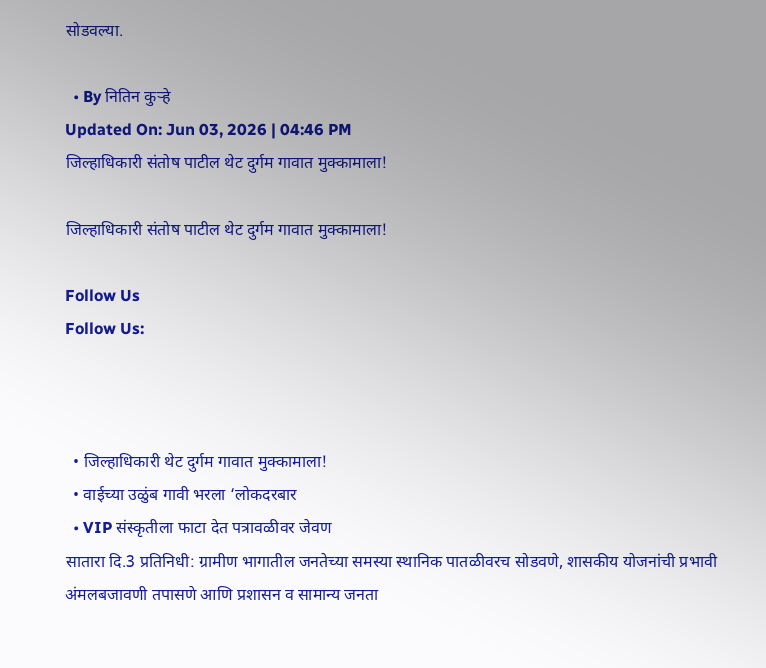सोडवल्या.

  • By नितिन कुऱ्हे
Updated On: Jun 03, 2026 | 04:46 PM
जिल्हाधिकारी संतोष पाटील थेट दुर्गम गावात मुक्कामाला!

जिल्हाधिकारी संतोष पाटील थेट दुर्गम गावात मुक्कामाला!

Follow Us
Follow Us:



  • जिल्हाधिकारी थेट दुर्गम गावात मुक्कामाला!
  • वाईच्या उळुंब गावी भरला ‘लोकदरबार
  • VIP संस्कृतीला फाटा देत पत्रावळीवर जेवण
सातारा दि.3 प्रतिनिधी: ग्रामीण भागातील जनतेच्या समस्या स्थानिक पातळीवरच सोडवणे, शासकीय योजनांची प्रभावी अंमलबजावणी तपासणे आणि प्रशासन व सामान्य जनता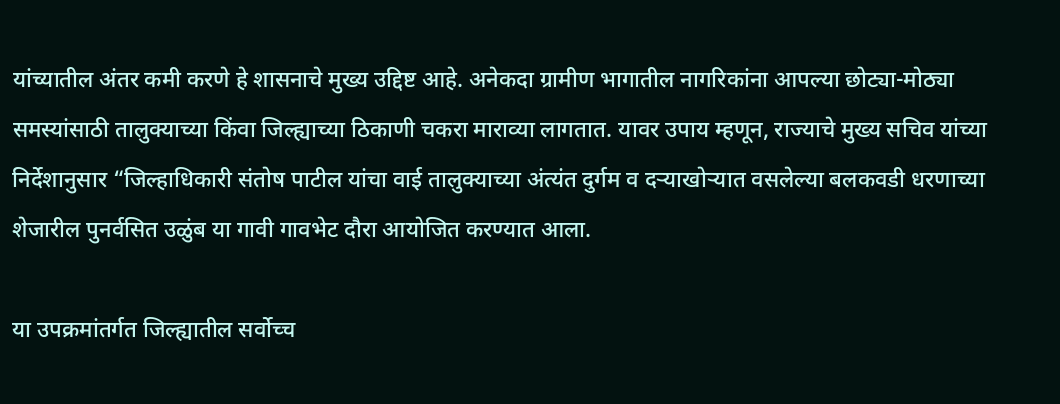यांच्यातील अंतर कमी करणे हे शासनाचे मुख्य उद्दिष्ट आहे. अनेकदा ग्रामीण भागातील नागरिकांना आपल्या छोट्या-मोठ्या समस्यांसाठी तालुक्याच्या किंवा जिल्ह्याच्या ठिकाणी चकरा माराव्या लागतात. यावर उपाय म्हणून, राज्याचे मुख्य सचिव यांच्या निर्देशानुसार “जिल्हाधिकारी संतोष पाटील यांचा वाई तालुक्याच्या अंत्यंत दुर्गम व दऱ्याखोऱ्यात वसलेल्या बलकवडी धरणाच्या शेजारील पुनर्वसित उळुंब या गावी गावभेट दौरा आयोजित करण्यात आला.

या उपक्रमांतर्गत जिल्ह्यातील सर्वोच्च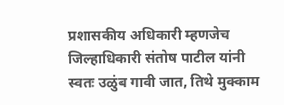प्रशासकीय अधिकारी म्हणजेच जिल्हाधिकारी संतोष पाटील यांनी स्वतः उळुंब गावी जात, तिथे मुक्काम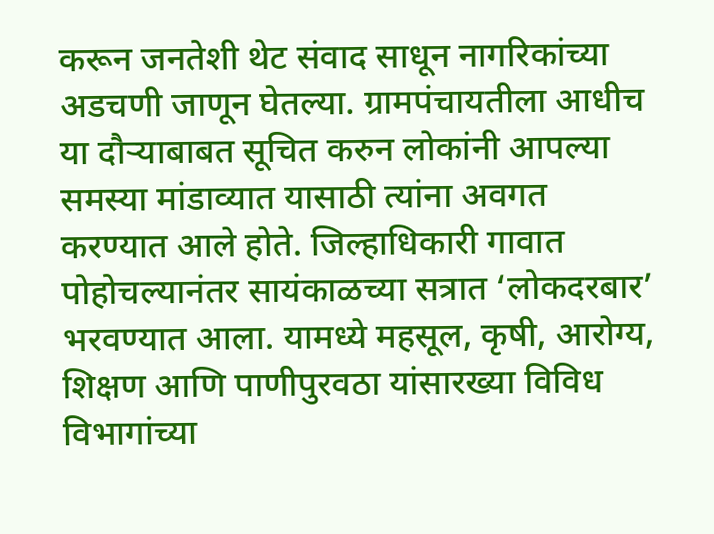करून जनतेशी थेट संवाद साधून नागरिकांच्या अडचणी जाणून घेतल्या. ग्रामपंचायतीला आधीच या दौऱ्याबाबत सूचित करुन लोकांनी आपल्या समस्या मांडाव्यात यासाठी त्यांना अवगत करण्यात आले होते. जिल्हाधिकारी गावात पोहोचल्यानंतर सायंकाळच्या सत्रात ‘लोकदरबार’ भरवण्यात आला. यामध्ये महसूल, कृषी, आरोग्य, शिक्षण आणि पाणीपुरवठा यांसारख्या विविध विभागांच्या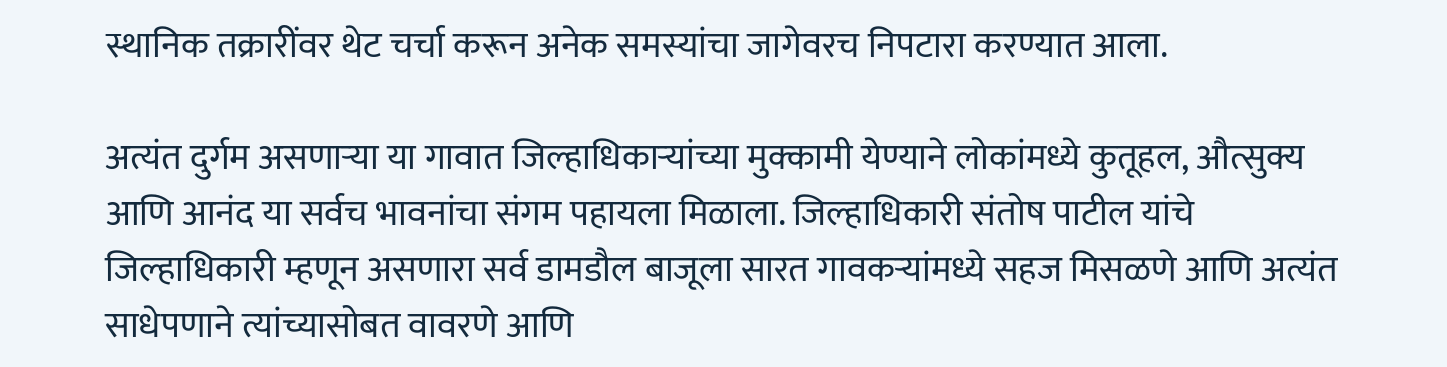स्थानिक तक्रारींवर थेट चर्चा करून अनेक समस्यांचा जागेवरच निपटारा करण्यात आला.

अत्यंत दुर्गम असणाऱ्या या गावात जिल्हाधिकाऱ्यांच्या मुक्कामी येण्याने लोकांमध्ये कुतूहल, औत्सुक्य आणि आनंद या सर्वच भावनांचा संगम पहायला मिळाला. जिल्हाधिकारी संतोष पाटील यांचे जिल्हाधिकारी म्हणून असणारा सर्व डामडौल बाजूला सारत गावकऱ्यांमध्ये सहज मिसळणे आणि अत्यंत साधेपणाने त्यांच्यासोबत वावरणे आणि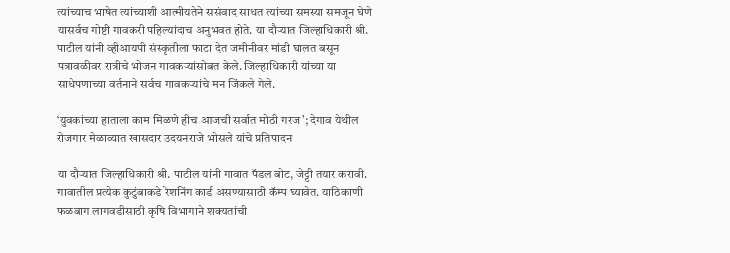त्यांच्याच भाषेत त्यांच्याशी आत्मीयतेने ससंवाद साधत त्यांच्या समस्या समजून घेणे यासर्वच गोष्टी गावकरी पहिल्यांदाच अनुभवत होते. या दौऱ्यात जिल्हाधिकारी श्री. पाटील यांनी व्हीआयपी संस्कृतीला फाटा देत जमीनीवर मांडी घालत बसून पत्रावळीवर रात्रीचे भोजन गावकऱ्यांसोबत केले. जिल्हाधिकारी यांच्या या साधेपणाच्या वर्तनाने सर्वच गावकऱ्यांचे मन जिंकले गेले.

‘युवकांच्या हाताला काम मिळणे हीच आजची सर्वात मोठी गरज’; देगाव येथील रोजगार मेळाव्यात खासदार उदयनराजे भोसले यांचे प्रतिपादन

या दौऱ्यात जिल्हाधिकारी श्री. पाटील यांनी गावात पॅडल बोट, जेट्टी तयार करावी. गावातील प्रत्येक कुटुंबाकडे रेशनिंग कार्ड असण्यासाठी कॅम्प घ्यावेत. याठिकाणी फळबाग लागवडीसाठी कृषि विभागाने शक्यतांची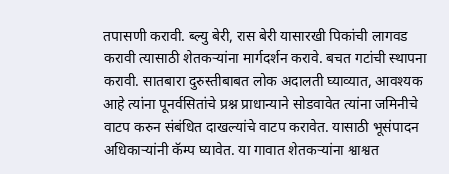तपासणी करावी. ब्ल्यु बेरी, रास बेरी यासारखी पिकांची लागवड करावी त्यासाठी शेतकऱ्यांना मार्गदर्शन करावे. बचत गटांची स्थापना करावी. सातबारा दुरुस्तीबाबत लोक अदालती घ्याव्यात, आवश्यक आहे त्यांना पूनर्वसितांचे प्रश्न प्राधान्याने सोडवावेत त्यांना जमिनीचे वाटप करुन संबंधित दाखल्यांचे वाटप करावेत. यासाठी भूसंपादन अधिकाऱ्यांनी कॅम्प घ्यावेत. या गावात शेतकऱ्यांना श्वाश्वत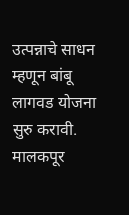उत्पन्नाचे साधन म्हणून बांबू लागवड योजना सुरु करावी. मालकपूर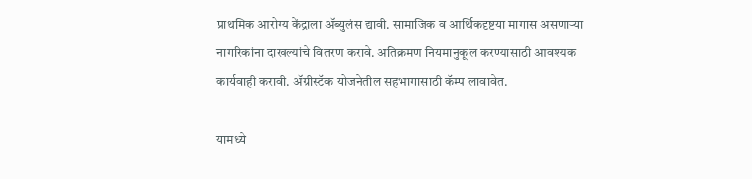प्राथमिक आरोग्य केंद्राला ॲब्युलंस द्यावी. सामाजिक व आर्थिकदृष्टया मागास असणाऱ्या नागरिकांना दाखल्यांचे वितरण करावे. अतिक्रमण नियमानुकूल करण्यासाठी आवश्यक कार्यवाही करावी. ॲग्रीस्टॅक योजनेतील सहभागासाठी कॅम्प लावावेत.

यामध्ये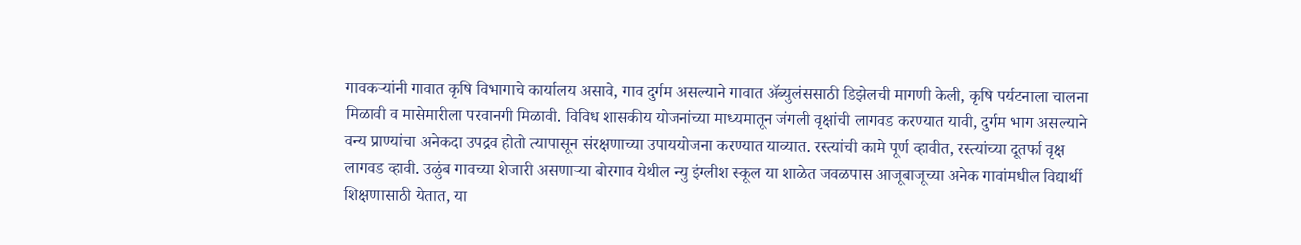गावकऱ्यांनी गावात कृषि विभागाचे कार्यालय असावे, गाव दुर्गम असल्याने गावात ॲब्युलंससाठी डिझेलची मागणी केली, कृषि पर्यटनाला चालना मिळावी व मासेमारीला परवानगी मिळावी. विविध शासकीय योजनांच्या माध्यमातून जंगली वृक्षांची लागवड करण्यात यावी, दुर्गम भाग असल्याने वन्य प्राण्यांचा अनेकदा उपद्रव होतो त्यापासून संरक्षणाच्या उपाययोजना करण्यात याव्यात. रस्त्यांची कामे पूर्ण व्हावीत, रस्त्यांच्या दूतर्फा वृक्ष लागवड व्हावी. उळुंब गावच्या शेजारी असणाऱ्या बोरगाव येथील न्यु इंग्लीश स्कूल या शाळेत जवळपास आजूबाजूच्या अनेक गावांमधील विद्यार्थी शिक्षणासाठी येतात, या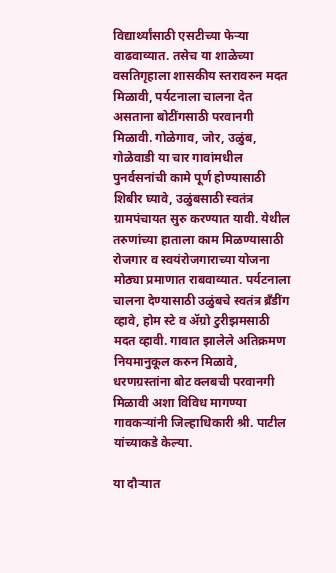विद्यार्थ्यांसाठी एसटीच्या फेऱ्या वाढवाव्यात. तसेच या शाळेच्या वसतिगृहाला शासकीय स्तरावरुन मदत मिळावी, पर्यटनाला चालना देत असताना बोटींगसाठी परवानगी मिळावी. गोळेगाव, जोर, उळुंब, गोळेवाडी या चार गावांमधील पुनर्वसनांची कामे पूर्ण होण्यासाठी शिबीर घ्यावे, उळुंबसाठी स्वतंत्र ग्रामपंचायत सुरु करण्यात यावी. येथील तरुणांच्या हाताला काम मिळण्यासाठी रोजगार व स्वयंरोजगाराच्या योजना मोठ्या प्रमाणात राबवाव्यात. पर्यटनाला चालना देण्यासाठी उळुंबचे स्वतंत्र ब्रँडींग व्हावे, होम स्टे व ॲग्रो टुरीझमसाठी मदत व्हावी. गावात झालेले अतिक्रमण नियमानुकूल करुन मिळावे, धरणग्रस्तांना बोट क्लबची परवानगी मिळावी अशा विविध मागण्या गावकऱ्यांनी जिल्हाधिकारी श्री. पाटील यांच्याकडे केल्या.

या दौऱ्यात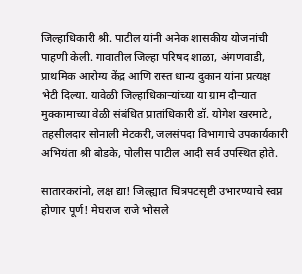जिल्हाधिकारी श्री. पाटील यांनी अनेक शासकीय योजनांची पाहणी केली. गावातील जिल्हा परिषद शाळा, अंगणवाडी, प्राथमिक आरोग्य केंद्र आणि रास्त धान्य दुकान यांना प्रत्यक्ष भेटी दिल्या. यावेळी जिल्हाधिकाऱ्यांच्या या ग्राम दौऱ्यात मुक्कामाच्या वेळी संबंधित प्रातांधिकारी डॉ. योगेश खरमाटे, तहसीलदार सोनाली मेटकरी, जलसंपदा विभागाचे उपकार्यकारी अभियंता श्री बोडके, पोलीस पाटील आदी सर्व उपस्थित होते.

सातारकरांनो, लक्ष द्या! जिल्ह्यात चित्रपटसृष्टी उभारण्याचे स्वप्न होणार पूर्ण! मेघराज राजे भोसले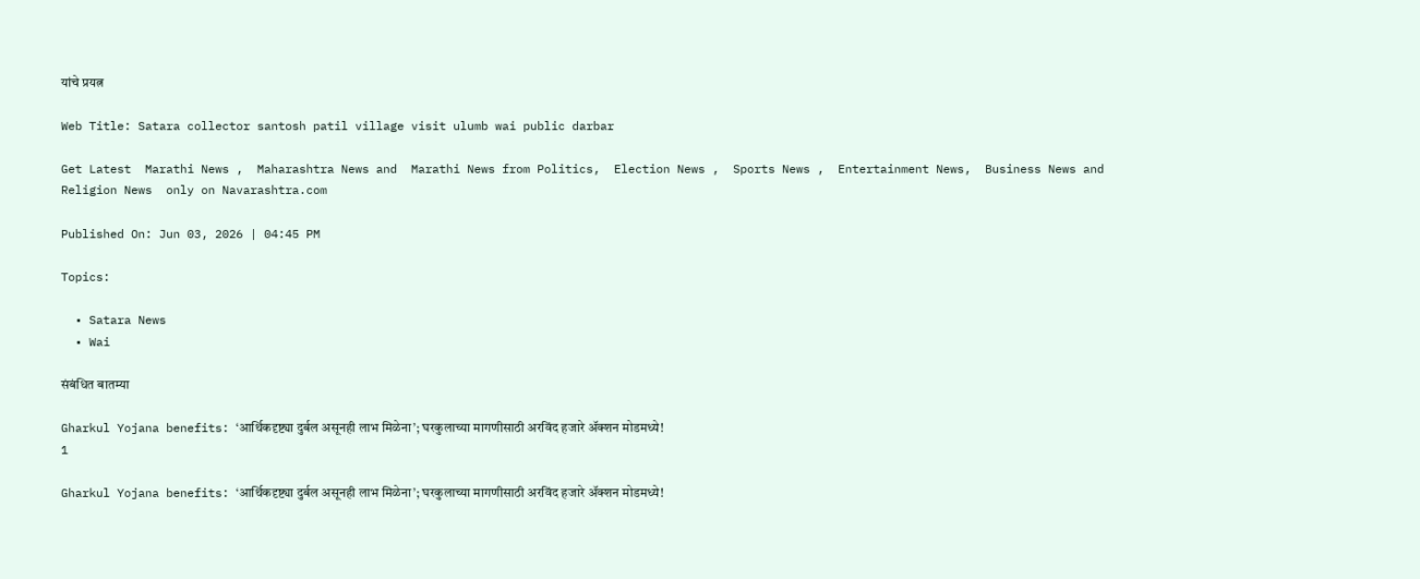यांचे प्रयत्न

Web Title: Satara collector santosh patil village visit ulumb wai public darbar

Get Latest  Marathi News ,  Maharashtra News and  Marathi News from Politics,  Election News ,  Sports News ,  Entertainment News,  Business News and   Religion News  only on Navarashtra.com

Published On: Jun 03, 2026 | 04:45 PM

Topics:

  • Satara News
  • Wai

संबंधित बातम्या

Gharkul Yojana benefits: ‘आर्थिकदृष्ट्या दुर्बल असूनही लाभ मिळेना’; घरकुलाच्या मागणीसाठी अरविंद हजारे ॲक्शन मोडमध्ये!
1

Gharkul Yojana benefits: ‘आर्थिकदृष्ट्या दुर्बल असूनही लाभ मिळेना’; घरकुलाच्या मागणीसाठी अरविंद हजारे ॲक्शन मोडमध्ये!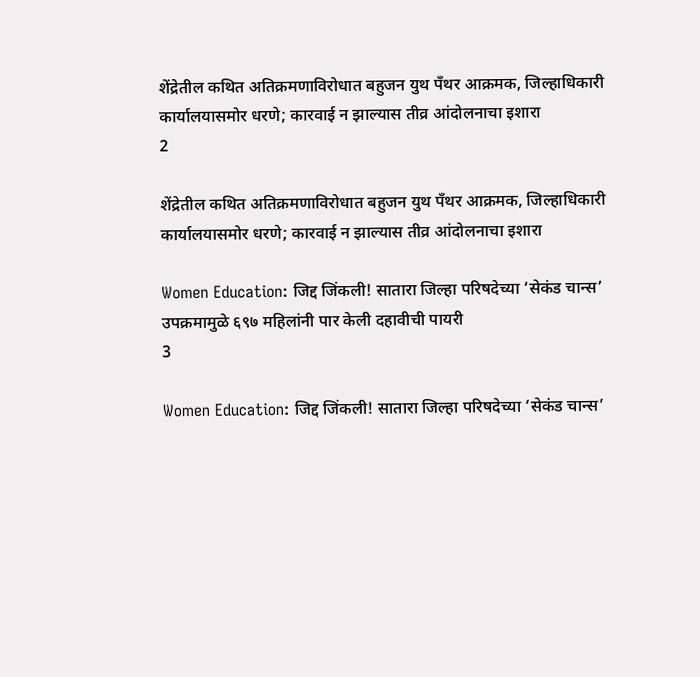शेंद्रेतील कथित अतिक्रमणाविरोधात बहुजन युथ पॅंथर आक्रमक, जिल्हाधिकारी कार्यालयासमोर धरणे; कारवाई न झाल्यास तीव्र आंदोलनाचा इशारा
2

शेंद्रेतील कथित अतिक्रमणाविरोधात बहुजन युथ पॅंथर आक्रमक, जिल्हाधिकारी कार्यालयासमोर धरणे; कारवाई न झाल्यास तीव्र आंदोलनाचा इशारा

Women Education: जिद्द जिंकली! सातारा जिल्हा परिषदेच्या ‘सेकंड चान्स’ उपक्रमामुळे ६९७ महिलांनी पार केली दहावीची पायरी
3

Women Education: जिद्द जिंकली! सातारा जिल्हा परिषदेच्या ‘सेकंड चान्स’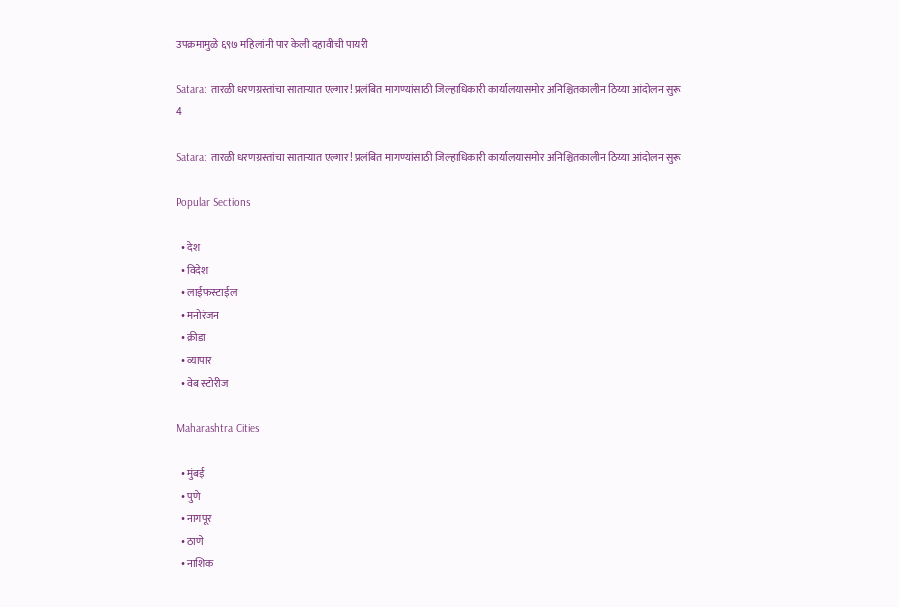उपक्रमामुळे ६९७ महिलांनी पार केली दहावीची पायरी

Satara: तारळी धरणग्रस्तांचा सातार्‍यात एल्गार! प्रलंबित मागण्यांसाठी जिल्हाधिकारी कार्यालयासमोर अनिश्चितकालीन ठिय्या आंदोलन सुरू
4

Satara: तारळी धरणग्रस्तांचा सातार्‍यात एल्गार! प्रलंबित मागण्यांसाठी जिल्हाधिकारी कार्यालयासमोर अनिश्चितकालीन ठिय्या आंदोलन सुरू

Popular Sections

  • देश
  • विदेश
  • लाईफस्टाईल
  • मनोरंजन
  • क्रीडा
  • व्यापार
  • वेब स्टोरीज

Maharashtra Cities

  • मुंबई
  • पुणे
  • नागपूर
  • ठाणे
  • नाशिक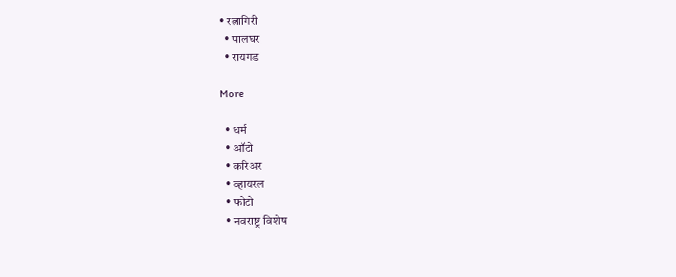• रत्नागिरी
  • पालघर
  • रायगड

More

  • धर्म
  • ऑटो
  • करिअर
  • व्हायरल
  • फोटो
  • नवराष्ट्र विशेष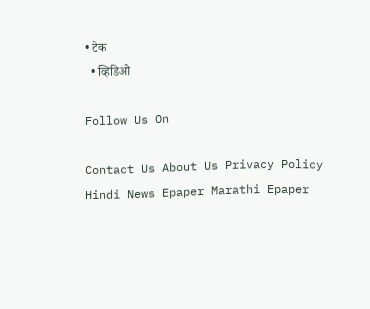• टेक
  • व्हिडिओ

Follow Us On

Contact Us About Us Privacy Policy
Hindi News Epaper Marathi Epaper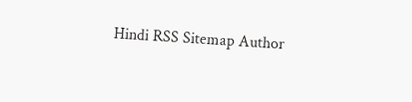Hindi RSS Sitemap Author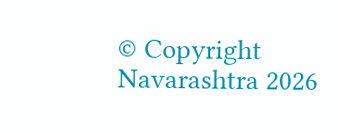© Copyright Navarashtra 2026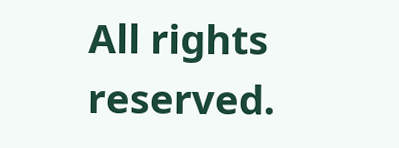All rights reserved.